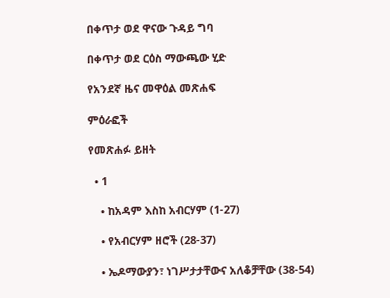በቀጥታ ወደ ዋናው ጉዳይ ግባ

በቀጥታ ወደ ርዕስ ማውጫው ሂድ

የአንደኛ ዜና መዋዕል መጽሐፍ

ምዕራፎች

የመጽሐፉ ይዘት

  • 1

    • ከአዳም እስከ አብርሃም (1-27)

    • የአብርሃም ዘሮች (28-37)

    • ኤዶማውያን፣ ነገሥታታቸውና አለቆቻቸው (38-54)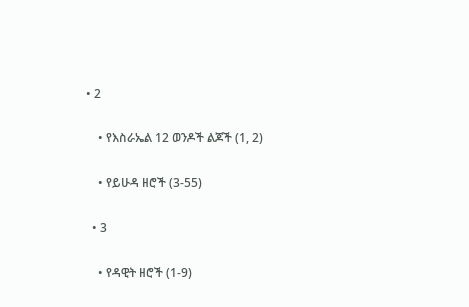• 2

    • የእስራኤል 12 ወንዶች ልጆች (1, 2)

    • የይሁዳ ዘሮች (3-55)

  • 3

    • የዳዊት ዘሮች (1-9)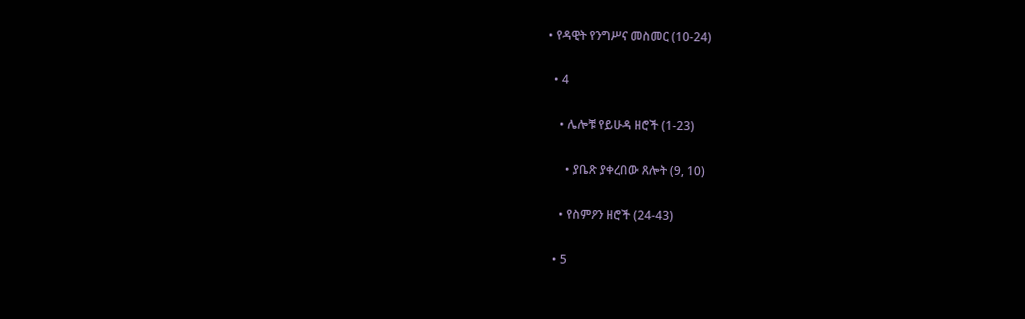• የዳዊት የንግሥና መስመር (10-24)

  • 4

    • ሌሎቹ የይሁዳ ዘሮች (1-23)

      • ያቤጽ ያቀረበው ጸሎት (9, 10)

    • የስምዖን ዘሮች (24-43)

  • 5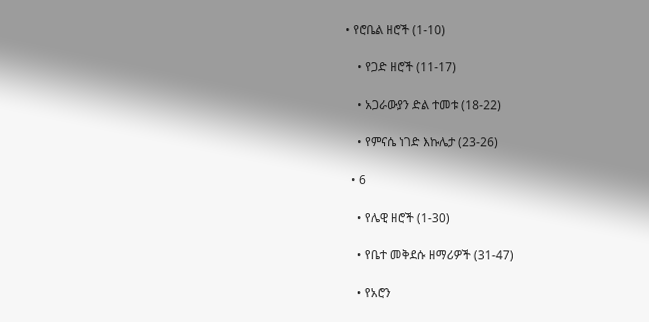• የሮቤል ዘሮች (1-10)

    • የጋድ ዘሮች (11-17)

    • አጋራውያን ድል ተመቱ (18-22)

    • የምናሴ ነገድ እኩሌታ (23-26)

  • 6

    • የሌዊ ዘሮች (1-30)

    • የቤተ መቅደሱ ዘማሪዎች (31-47)

    • የአሮን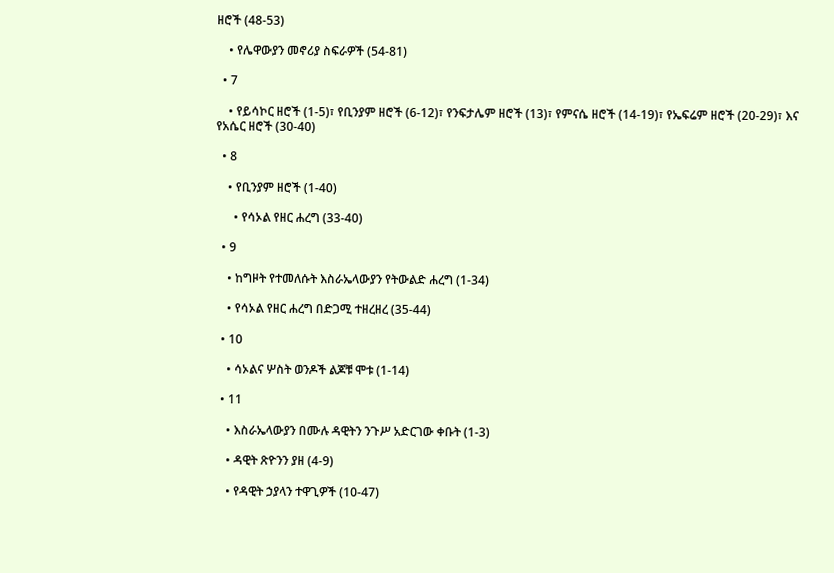ዘሮች (48-53)

    • የሌዋውያን መኖሪያ ስፍራዎች (54-81)

  • 7

    • የይሳኮር ዘሮች (1-5)፣ የቢንያም ዘሮች (6-12)፣ የንፍታሌም ዘሮች (13)፣ የምናሴ ዘሮች (14-19)፣ የኤፍሬም ዘሮች (20-29)፣ እና የአሴር ዘሮች (30-40)

  • 8

    • የቢንያም ዘሮች (1-40)

      • የሳኦል የዘር ሐረግ (33-40)

  • 9

    • ከግዞት የተመለሱት እስራኤላውያን የትውልድ ሐረግ (1-34)

    • የሳኦል የዘር ሐረግ በድጋሚ ተዘረዘረ (35-44)

  • 10

    • ሳኦልና ሦስት ወንዶች ልጆቹ ሞቱ (1-14)

  • 11

    • እስራኤላውያን በሙሉ ዳዊትን ንጉሥ አድርገው ቀቡት (1-3)

    • ዳዊት ጽዮንን ያዘ (4-9)

    • የዳዊት ኃያላን ተዋጊዎች (10-47)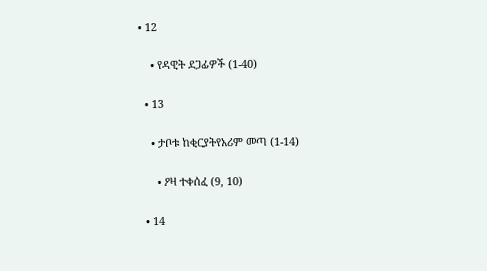• 12

    • የዳዊት ደጋፊዎች (1-40)

  • 13

    • ታቦቱ ከቂርያትየአሪም መጣ (1-14)

      • ዖዛ ተቀሰፈ (9, 10)

  • 14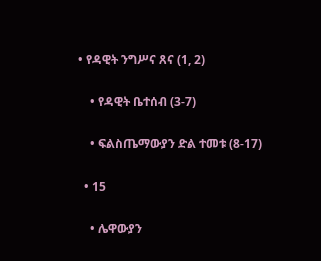• የዳዊት ንግሥና ጸና (1, 2)

    • የዳዊት ቤተሰብ (3-7)

    • ፍልስጤማውያን ድል ተመቱ (8-17)

  • 15

    • ሌዋውያን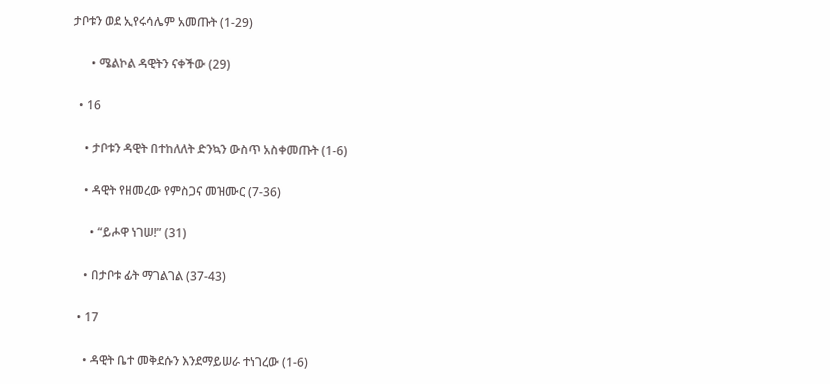ታቦቱን ወደ ኢየሩሳሌም አመጡት (1-29)

      • ሜልኮል ዳዊትን ናቀችው (29)

  • 16

    • ታቦቱን ዳዊት በተከለለት ድንኳን ውስጥ አስቀመጡት (1-6)

    • ዳዊት የዘመረው የምስጋና መዝሙር (7-36)

      • “ይሖዋ ነገሠ!” (31)

    • በታቦቱ ፊት ማገልገል (37-43)

  • 17

    • ዳዊት ቤተ መቅደሱን እንደማይሠራ ተነገረው (1-6)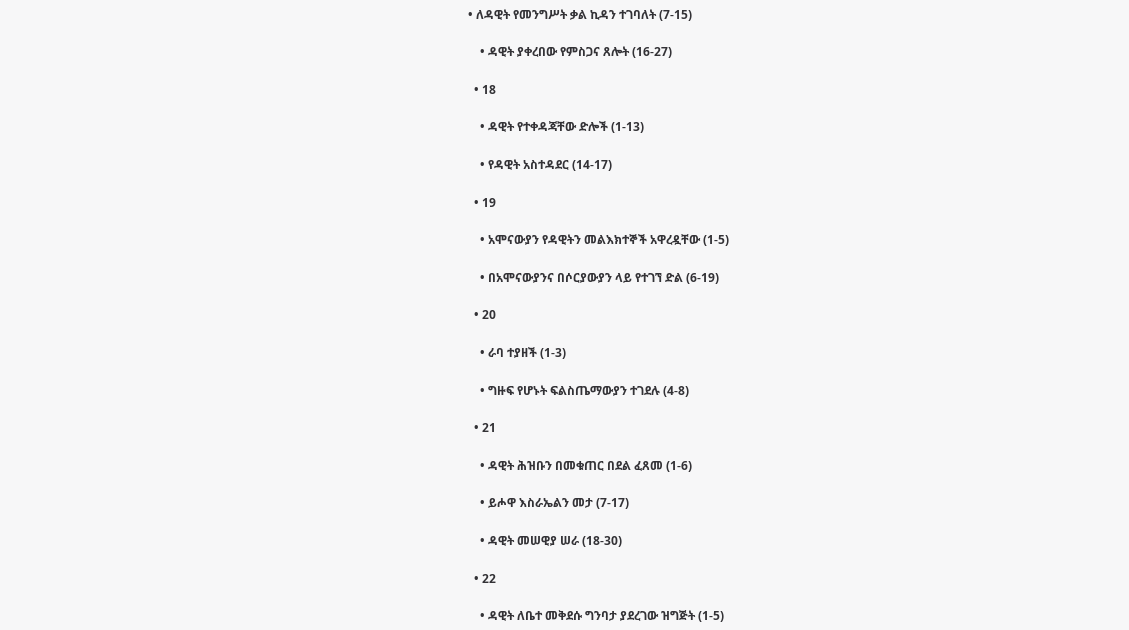• ለዳዊት የመንግሥት ቃል ኪዳን ተገባለት (7-15)

    • ዳዊት ያቀረበው የምስጋና ጸሎት (16-27)

  • 18

    • ዳዊት የተቀዳጃቸው ድሎች (1-13)

    • የዳዊት አስተዳደር (14-17)

  • 19

    • አሞናውያን የዳዊትን መልእክተኞች አዋረዷቸው (1-5)

    • በአሞናውያንና በሶርያውያን ላይ የተገኘ ድል (6-19)

  • 20

    • ራባ ተያዘች (1-3)

    • ግዙፍ የሆኑት ፍልስጤማውያን ተገደሉ (4-8)

  • 21

    • ዳዊት ሕዝቡን በመቁጠር በደል ፈጸመ (1-6)

    • ይሖዋ እስራኤልን መታ (7-17)

    • ዳዊት መሠዊያ ሠራ (18-30)

  • 22

    • ዳዊት ለቤተ መቅደሱ ግንባታ ያደረገው ዝግጅት (1-5)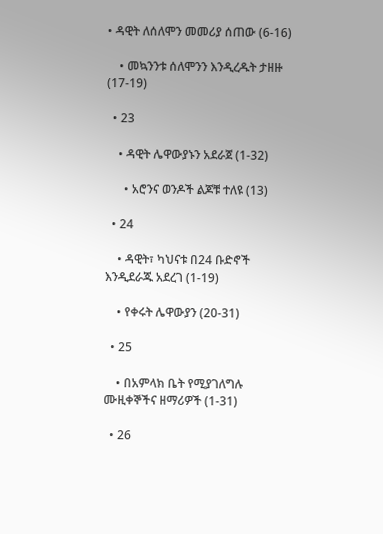• ዳዊት ለሰለሞን መመሪያ ሰጠው (6-16)

    • መኳንንቱ ሰለሞንን እንዲረዱት ታዘዙ (17-19)

  • 23

    • ዳዊት ሌዋውያኑን አደራጀ (1-32)

      • አሮንና ወንዶች ልጆቹ ተለዩ (13)

  • 24

    • ዳዊት፣ ካህናቱ በ24 ቡድኖች እንዲደራጁ አደረገ (1-19)

    • የቀሩት ሌዋውያን (20-31)

  • 25

    • በአምላክ ቤት የሚያገለግሉ ሙዚቀኞችና ዘማሪዎች (1-31)

  • 26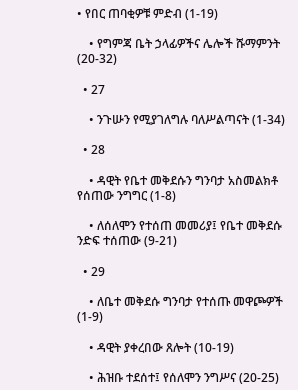• የበር ጠባቂዎቹ ምድብ (1-19)

    • የግምጃ ቤት ኃላፊዎችና ሌሎች ሹማምንት (20-32)

  • 27

    • ንጉሡን የሚያገለግሉ ባለሥልጣናት (1-34)

  • 28

    • ዳዊት የቤተ መቅደሱን ግንባታ አስመልክቶ የሰጠው ንግግር (1-8)

    • ለሰለሞን የተሰጠ መመሪያ፤ የቤተ መቅደሱ ንድፍ ተሰጠው (9-21)

  • 29

    • ለቤተ መቅደሱ ግንባታ የተሰጡ መዋጮዎች (1-9)

    • ዳዊት ያቀረበው ጸሎት (10-19)

    • ሕዝቡ ተደሰተ፤ የሰለሞን ንግሥና (20-25)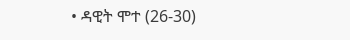• ዳዊት ሞተ (26-30)